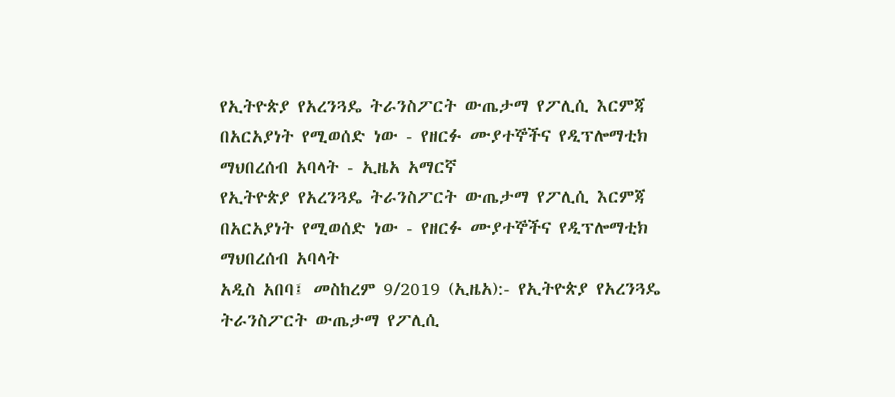የኢትዮጵያ የአረንጓዴ ትራንስፖርት ውጤታማ የፖሊሲ እርምጃ በአርአያነት የሚወሰድ ነው - የዘርፉ ሙያተኞችና የዲፕሎማቲክ ማህበረሰብ አባላት - ኢዜአ አማርኛ
የኢትዮጵያ የአረንጓዴ ትራንስፖርት ውጤታማ የፖሊሲ እርምጃ በአርአያነት የሚወሰድ ነው - የዘርፉ ሙያተኞችና የዲፕሎማቲክ ማህበረሰብ አባላት
አዲስ አበባ፤ መስከረም 9/2019 (ኢዜአ):- የኢትዮጵያ የአረንጓዴ ትራንስፖርት ውጤታማ የፖሊሲ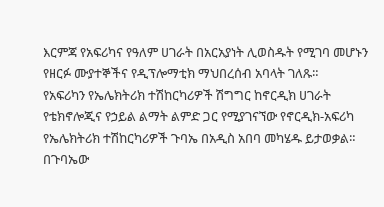እርምጃ የአፍሪካና የዓለም ሀገራት በአርአያነት ሊወስዱት የሚገባ መሆኑን የዘርፉ ሙያተኞችና የዲፕሎማቲክ ማህበረሰብ አባላት ገለጹ።
የአፍሪካን የኤሌክትሪክ ተሽከርካሪዎች ሽግግር ከኖርዲክ ሀገራት የቴክኖሎጂና የኃይል ልማት ልምድ ጋር የሚያገናኘው የኖርዲክ-አፍሪካ የኤሌክትሪክ ተሽከርካሪዎች ጉባኤ በአዲስ አበባ መካሄዱ ይታወቃል።
በጉባኤው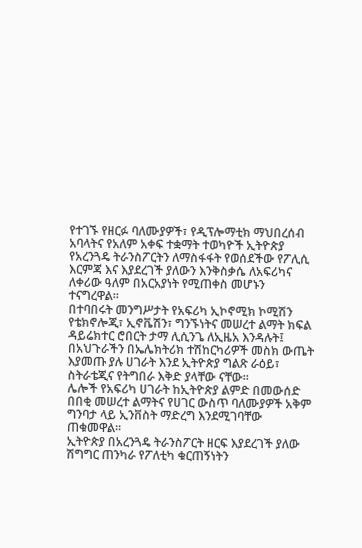የተገኙ የዘርፉ ባለሙያዎች፣ የዲፕሎማቲክ ማህበረሰብ አባላትና የአለም አቀፍ ተቋማት ተወካዮች ኢትዮጵያ የአረንጓዴ ትራንስፖርትን ለማስፋፋት የወሰደችው የፖሊሲ እርምጃ እና እያደረገች ያለውን እንቅስቃሴ ለአፍሪካና ለቀሪው ዓለም በአርአያነት የሚጠቀስ መሆኑን ተናግረዋል።
በተባበሩት መንግሥታት የአፍሪካ ኢኮኖሚክ ኮሚሽን የቴክኖሎጂ፣ ኢኖቬሽን፣ ግንኙነትና መሠረተ ልማት ክፍል ዳይሬክተር ሮበርት ታማ ሊሲንጌ ለኢዜአ እንዳሉት፤ በአህጉራችን በኤሌክትሪክ ተሽከርካሪዎች መስክ ውጤት እያመጡ ያሉ ሀገራት እንደ ኢትዮጵያ ግልጽ ራዕይ፣ ስትራቴጂና የትግበራ እቅድ ያላቸው ናቸው።
ሌሎች የአፍሪካ ሀገራት ከኢትዮጵያ ልምድ በመውሰድ በበቂ መሠረተ ልማትና የሀገር ውስጥ ባለሙያዎች አቅም ግንባታ ላይ ኢንቨስት ማድረግ እንደሚገባቸው ጠቁመዋል።
ኢትዮጵያ በአረንጓዴ ትራንስፖርት ዘርፍ እያደረገች ያለው ሽግግር ጠንካራ የፖለቲካ ቁርጠኝነትን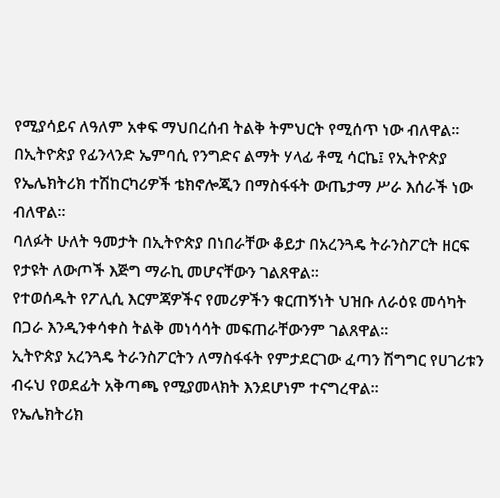የሚያሳይና ለዓለም አቀፍ ማህበረሰብ ትልቅ ትምህርት የሚሰጥ ነው ብለዋል።
በኢትዮጵያ የፊንላንድ ኤምባሲ የንግድና ልማት ሃላፊ ቶሚ ሳርኬ፤ የኢትዮጵያ የኤሌክትሪክ ተሽከርካሪዎች ቴክኖሎጂን በማስፋፋት ውጤታማ ሥራ እሰራች ነው ብለዋል።
ባለፉት ሁለት ዓመታት በኢትዮጵያ በነበራቸው ቆይታ በአረንጓዴ ትራንስፖርት ዘርፍ የታዩት ለውጦች እጅግ ማራኪ መሆናቸውን ገልጸዋል።
የተወሰዱት የፖሊሲ እርምጃዎችና የመሪዎችን ቁርጠኝነት ህዝቡ ለራዕዩ መሳካት በጋራ እንዲንቀሳቀስ ትልቅ መነሳሳት መፍጠራቸውንም ገልጸዋል።
ኢትዮጵያ አረንጓዴ ትራንስፖርትን ለማስፋፋት የምታደርገው ፈጣን ሽግግር የሀገሪቱን ብሩህ የወደፊት አቅጣጫ የሚያመላክት እንደሆነም ተናግረዋል።
የኤሌክትሪክ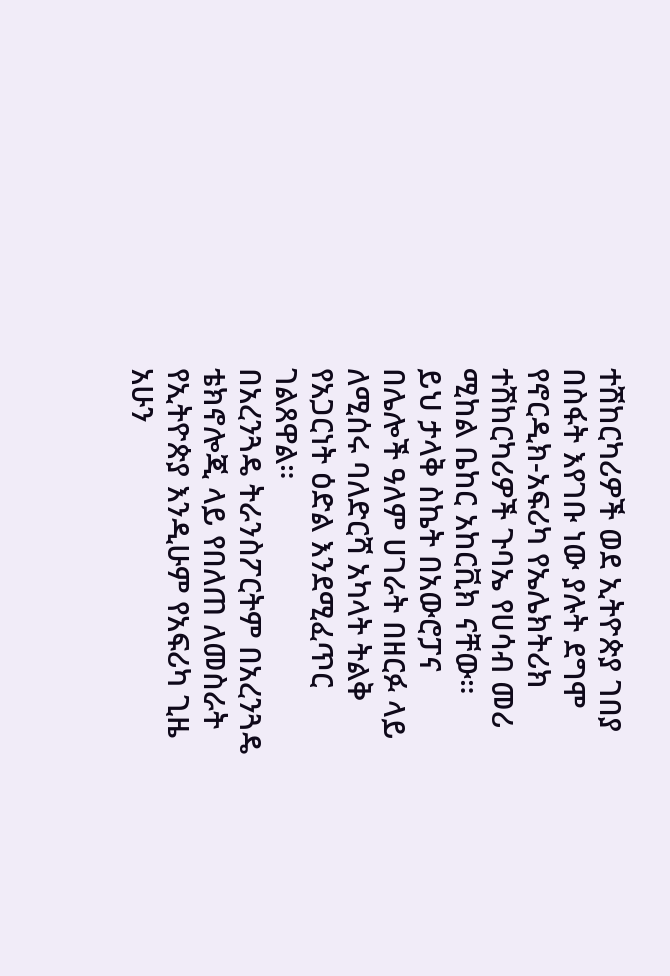ተሽከርካሪዎች ወደ ኢትዮጵያ ገበያ በስፋት እየገቡ ነው ያሉት ደግሞ የኖርዲክ-አፍሪካ የኤሌክትሪክ ተሽከርካሪዎች ጉባኤ የሀሳብ መሪ ሚከል ቤከር አከርቪክ ናቸው።
ይህ ታላቅ ስኬት በአውሮፓና በሌሎች ዓለም ሀገራት በዘርፉ ላይ ለሚሰሩ ባለድርሻ አካላት ትልቅ የአጋርነት ዕድል እንደሚፈጥር ገልጸዋል።
በአረንጓዴ ትራንስፖርትም በአረንጓዴ ቴክኖሎጂ ላይ የበለጠ ለመስራት የኢትዮጵያ እንዲሁም የአፍሪካ ጊዜ አሁን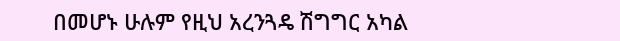በመሆኑ ሁሉም የዚህ አረንጓዴ ሽግግር አካል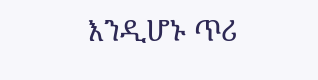እንዲሆኑ ጥሪ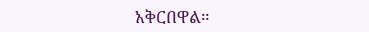አቅርበዋል።